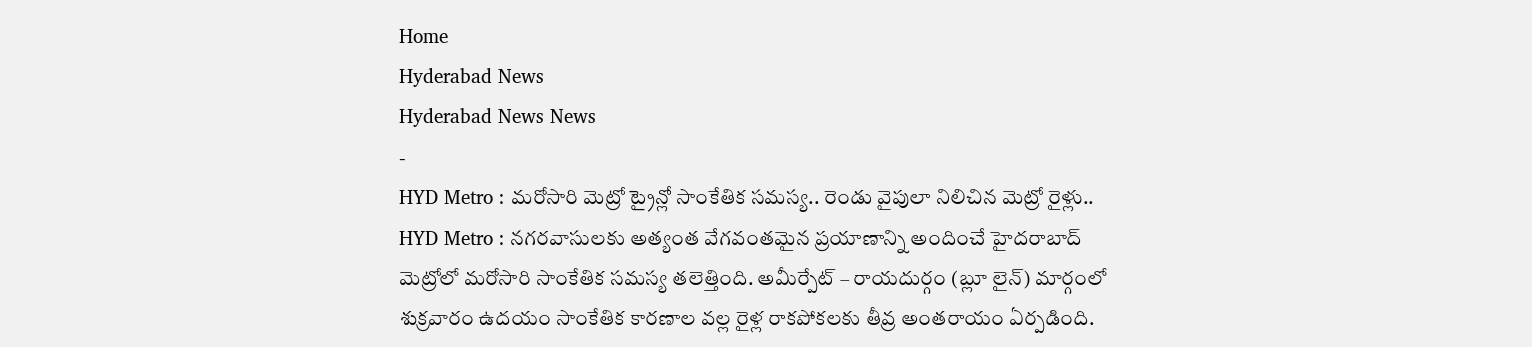Home
Hyderabad News
Hyderabad News News
-
HYD Metro : మరోసారి మెట్రో ట్రైన్లో సాంకేతిక సమస్య.. రెండు వైపులా నిలిచిన మెట్రో రైళ్లు..
HYD Metro : నగరవాసులకు అత్యంత వేగవంతమైన ప్రయాణాన్ని అందించే హైదరాబాద్ మెట్రోలో మరోసారి సాంకేతిక సమస్య తలెత్తింది. అమీర్పేట్ – రాయదుర్గం (బ్లూ లైన్) మార్గంలో శుక్రవారం ఉదయం సాంకేతిక కారణాల వల్ల రైళ్ల రాకపోకలకు తీవ్ర అంతరాయం ఏర్పడింది.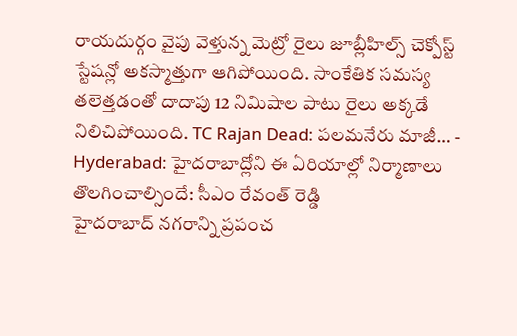రాయదుర్గం వైపు వెళ్తున్న మెట్రో రైలు జూబ్లీహిల్స్ చెక్పోస్ట్ స్టేషన్లో అకస్మాత్తుగా ఆగిపోయింది. సాంకేతిక సమస్య తలెత్తడంతో దాదాపు 12 నిమిషాల పాటు రైలు అక్కడే నిలిచిపోయింది. TC Rajan Dead: పలమనేరు మాజీ… -
Hyderabad: హైదరాబాద్లోని ఈ ఏరియాల్లో నిర్మాణాలు తొలగించాల్సిందే: సీఎం రేవంత్ రెడ్డి
హైదరాబాద్ నగరాన్ని ప్రపంచ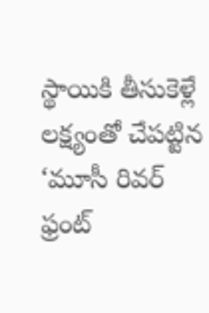స్థాయికి తీసుకెళ్లే లక్ష్యంతో చేపట్టిన ‘మూసీ రివర్ ఫ్రంట్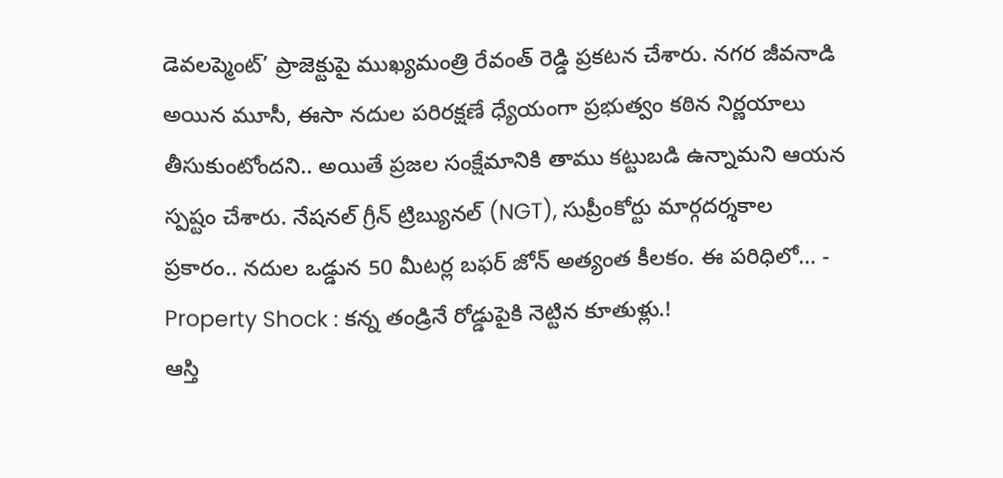డెవలప్మెంట్’ ప్రాజెక్టుపై ముఖ్యమంత్రి రేవంత్ రెడ్డి ప్రకటన చేశారు. నగర జీవనాడి అయిన మూసీ, ఈసా నదుల పరిరక్షణే ధ్యేయంగా ప్రభుత్వం కఠిన నిర్ణయాలు తీసుకుంటోందని.. అయితే ప్రజల సంక్షేమానికి తాము కట్టుబడి ఉన్నామని ఆయన స్పష్టం చేశారు. నేషనల్ గ్రీన్ ట్రిబ్యునల్ (NGT), సుప్రీంకోర్టు మార్గదర్శకాల ప్రకారం.. నదుల ఒడ్డున 50 మీటర్ల బఫర్ జోన్ అత్యంత కీలకం. ఈ పరిధిలో… -
Property Shock : కన్న తండ్రినే రోడ్డుపైకి నెట్టిన కూతుళ్లు.!
ఆస్తి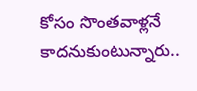కోసం సొంతవాళ్లనే కాదనుకుంటున్నారు..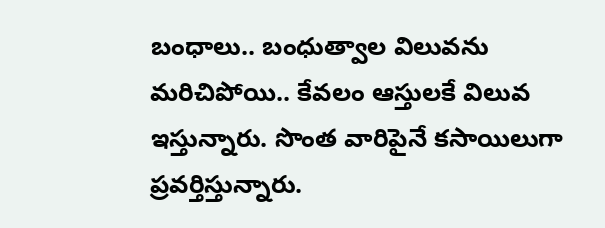బంధాలు.. బంధుత్వాల విలువను మరిచిపోయి.. కేవలం ఆస్తులకే విలువ ఇస్తున్నారు. సొంత వారిపైనే కసాయిలుగా ప్రవర్తిస్తున్నారు.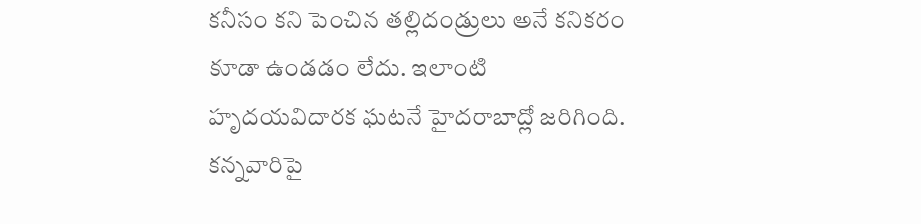కనీసం కని పెంచిన తల్లిదండ్రులు అనే కనికరం కూడా ఉండడం లేదు. ఇలాంటి హృదయవిదారక ఘటనే హైదరాబాద్లో జరిగింది. కన్నవారిపై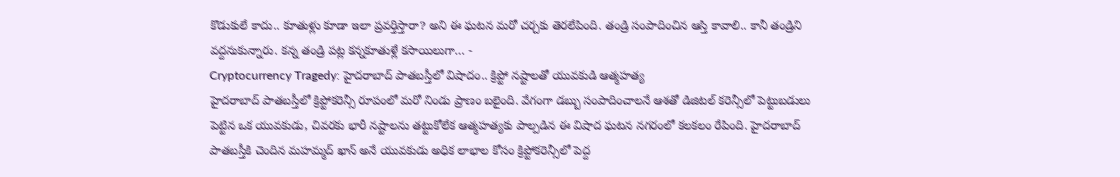కొడుకులే కాదు.. కూతుళ్లు కూడా ఇలా ప్రవర్తిస్తారా? అని ఈ ఘటన మరో చర్చకు తెరలేపింది. తండ్రి సంపాదించిన ఆస్తి కావాలి.. కానీ తండ్రిని వద్దనుకున్నారు. కన్న తండ్రి పట్ల కన్నకూతుళ్లే కసాయిలుగా… -
Cryptocurrency Tragedy: హైదరాబాద్ పాతబస్తీలో విషాదం.. క్రిప్టో నష్టాలతో యువకుడి ఆత్మహత్య
హైదరాబాద్ పాతబస్తీలో క్రిప్టోకరెన్సీ రూపంలో మరో నిండు ప్రాణం బలైంది. వేగంగా డబ్బు సంపాదించాలనే ఆశతో డిజిటల్ కరెన్సీలో పెట్టుబడులు పెట్టిన ఒక యువకుడు, చివరకు భారీ నష్టాలను తట్టుకోలేక ఆత్మహత్యకు పాల్పడిన ఈ విషాద ఘటన నగరంలో కలకలం రేపింది. హైదరాబాద్ పాతబస్తీకి చెందిన మహమ్మద్ ఖాన్ అనే యువకుడు అధిక లాభాల కోసం క్రిప్టోకరెన్సీలో పెద్ద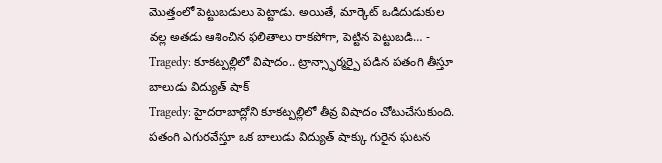మొత్తంలో పెట్టుబడులు పెట్టాడు. అయితే, మార్కెట్ ఒడిదుడుకుల వల్ల అతడు ఆశించిన ఫలితాలు రాకపోగా, పెట్టిన పెట్టుబడి… -
Tragedy: కూకట్పల్లిలో విషాదం.. ట్రాన్స్ఫార్మర్పై పడిన పతంగి తీస్తూ బాలుడు విద్యుత్ షాక్
Tragedy: హైదరాబాద్లోని కూకట్పల్లిలో తీవ్ర విషాదం చోటుచేసుకుంది. పతంగి ఎగురవేస్తూ ఒక బాలుడు విద్యుత్ షాక్కు గురైన ఘటన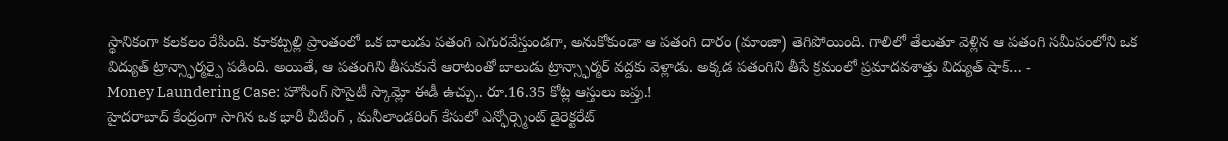స్థానికంగా కలకలం రేపింది. కూకట్పల్లి ప్రాంతంలో ఒక బాలుడు పతంగి ఎగురవేస్తుండగా, అనుకోకుండా ఆ పతంగి దారం (మాంజా) తెగిపోయింది. గాలిలో తేలుతూ వెళ్లిన ఆ పతంగి సమీపంలోని ఒక విద్యుత్ ట్రాన్స్ఫార్మర్పై పడింది. అయితే, ఆ పతంగిని తీసుకునే ఆరాటంతో బాలుడు ట్రాన్స్ఫార్మర్ వద్దకు వెళ్లాడు. అక్కడ పతంగిని తీసే క్రమంలో ప్రమాదవశాత్తు విద్యుత్ షాక్… -
Money Laundering Case: హౌసింగ్ సొసైటీ స్కామ్లో ఈడీ ఉచ్చు.. రూ.16.35 కోట్ల ఆస్తులు జప్తు.!
హైదరాబాద్ కేంద్రంగా సాగిన ఒక భారీ చీటింగ్ , మనీలాండరింగ్ కేసులో ఎన్ఫోర్స్మెంట్ డైరెక్టరేట్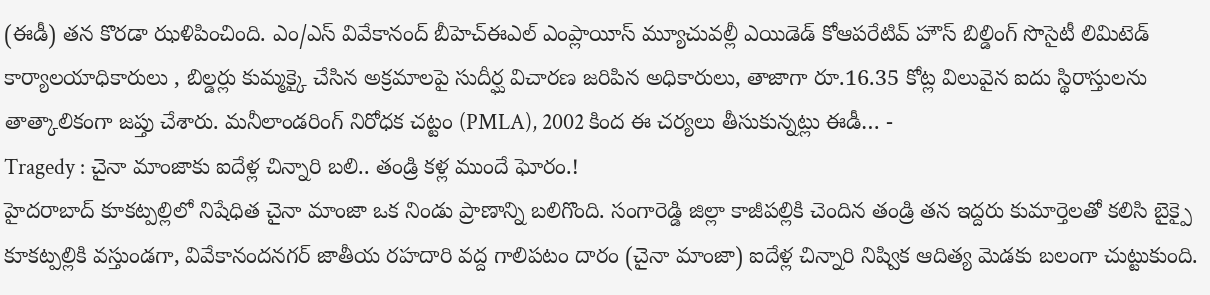(ఈడీ) తన కొరడా ఝళిపించింది. ఎం/ఎస్ వివేకానంద్ బీహెచ్ఈఎల్ ఎంప్లాయీస్ మ్యూచువల్లీ ఎయిడెడ్ కోఆపరేటివ్ హౌస్ బిల్డింగ్ సొసైటీ లిమిటెడ్ కార్యాలయాధికారులు , బిల్డర్లు కుమ్మక్కై చేసిన అక్రమాలపై సుదీర్ఘ విచారణ జరిపిన అధికారులు, తాజాగా రూ.16.35 కోట్ల విలువైన ఐదు స్థిరాస్తులను తాత్కాలికంగా జప్తు చేశారు. మనీలాండరింగ్ నిరోధక చట్టం (PMLA), 2002 కింద ఈ చర్యలు తీసుకున్నట్లు ఈడీ… -
Tragedy : చైనా మాంజాకు ఐదేళ్ల చిన్నారి బలి.. తండ్రి కళ్ల ముందే ఘోరం.!
హైదరాబాద్ కూకట్పల్లిలో నిషేధిత చైనా మాంజా ఒక నిండు ప్రాణాన్ని బలిగొంది. సంగారెడ్డి జిల్లా కాజీపల్లికి చెందిన తండ్రి తన ఇద్దరు కుమార్తెలతో కలిసి బైక్పై కూకట్పల్లికి వస్తుండగా, వివేకానందనగర్ జాతీయ రహదారి వద్ద గాలిపటం దారం (చైనా మాంజా) ఐదేళ్ల చిన్నారి నిష్విక ఆదిత్య మెడకు బలంగా చుట్టుకుంది.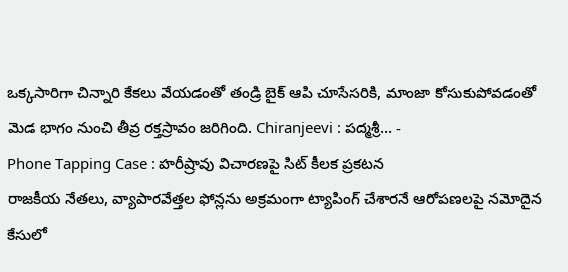ఒక్కసారిగా చిన్నారి కేకలు వేయడంతో తండ్రి బైక్ ఆపి చూసేసరికి, మాంజా కోసుకుపోవడంతో మెడ భాగం నుంచి తీవ్ర రక్తస్రావం జరిగింది. Chiranjeevi : పద్మశ్రీ… -
Phone Tapping Case : హరీష్రావు విచారణపై సిట్ కీలక ప్రకటన
రాజకీయ నేతలు, వ్యాపారవేత్తల ఫోన్లను అక్రమంగా ట్యాపింగ్ చేశారనే ఆరోపణలపై నమోదైన కేసులో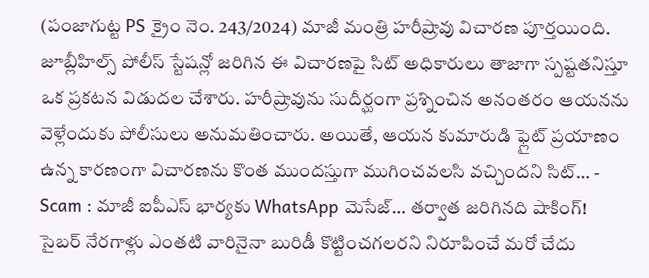(పంజాగుట్ట PS క్రైం నెం. 243/2024) మాజీ మంత్రి హరీష్రావు విచారణ పూర్తయింది. జూబ్లీహిల్స్ పోలీస్ స్టేషన్లో జరిగిన ఈ విచారణపై సిట్ అధికారులు తాజాగా స్పష్టతనిస్తూ ఒక ప్రకటన విడుదల చేశారు. హరీష్రావును సుదీర్ఘంగా ప్రశ్నించిన అనంతరం ఆయనను వెళ్లేందుకు పోలీసులు అనుమతించారు. అయితే, ఆయన కుమారుడి ఫ్లైట్ ప్రయాణం ఉన్న కారణంగా విచారణను కొంత ముందస్తుగా ముగించవలసి వచ్చిందని సిట్… -
Scam : మాజీ ఐపీఎస్ భార్యకు WhatsApp మెసేజ్… తర్వాత జరిగినది షాకింగ్!
సైబర్ నేరగాళ్లు ఎంతటి వారినైనా బురిడీ కొట్టించగలరని నిరూపించే మరో చేదు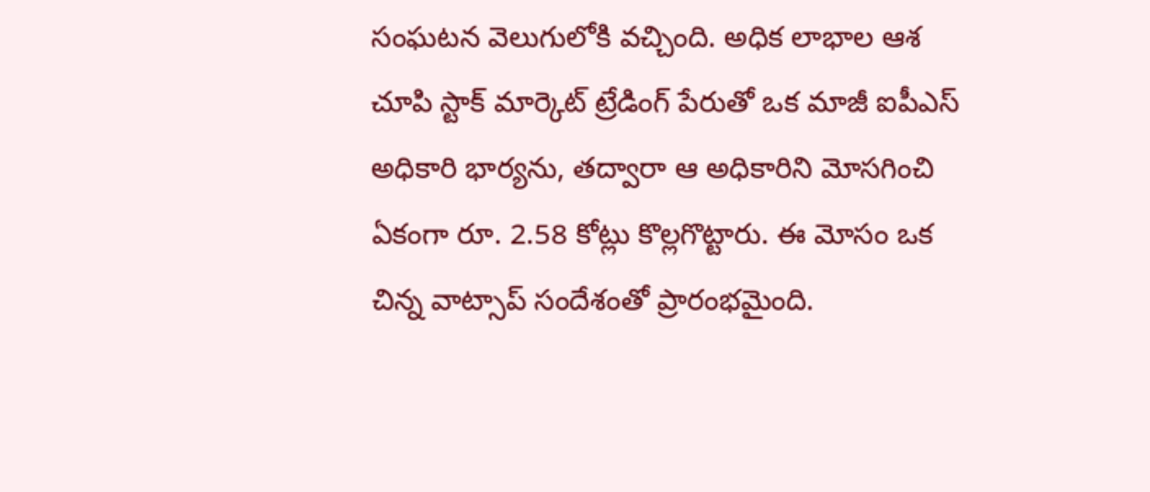సంఘటన వెలుగులోకి వచ్చింది. అధిక లాభాల ఆశ చూపి స్టాక్ మార్కెట్ ట్రేడింగ్ పేరుతో ఒక మాజీ ఐపీఎస్ అధికారి భార్యను, తద్వారా ఆ అధికారిని మోసగించి ఏకంగా రూ. 2.58 కోట్లు కొల్లగొట్టారు. ఈ మోసం ఒక చిన్న వాట్సాప్ సందేశంతో ప్రారంభమైంది.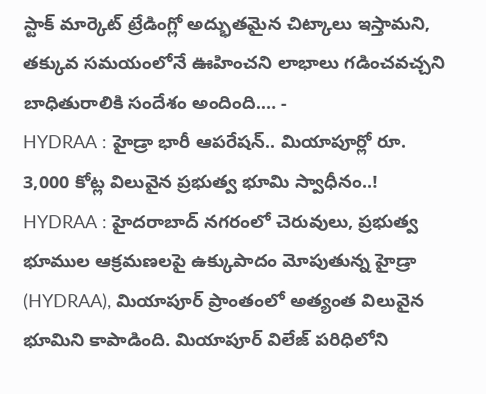స్టాక్ మార్కెట్ ట్రేడింగ్లో అద్భుతమైన చిట్కాలు ఇస్తామని, తక్కువ సమయంలోనే ఊహించని లాభాలు గడించవచ్చని బాధితురాలికి సందేశం అందింది.… -
HYDRAA : హైడ్రా భారీ ఆపరేషన్.. మియాపూర్లో రూ. 3,000 కోట్ల విలువైన ప్రభుత్వ భూమి స్వాధీనం..!
HYDRAA : హైదరాబాద్ నగరంలో చెరువులు, ప్రభుత్వ భూముల ఆక్రమణలపై ఉక్కుపాదం మోపుతున్న హైడ్రా (HYDRAA), మియాపూర్ ప్రాంతంలో అత్యంత విలువైన భూమిని కాపాడింది. మియాపూర్ విలేజ్ పరిధిలోని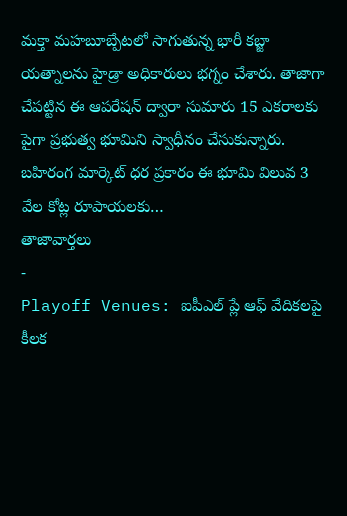మక్తా మహబూబ్పేటలో సాగుతున్న భారీ కబ్జా యత్నాలను హైడ్రా అధికారులు భగ్నం చేశారు. తాజాగా చేపట్టిన ఈ ఆపరేషన్ ద్వారా సుమారు 15 ఎకరాలకు పైగా ప్రభుత్వ భూమిని స్వాధీనం చేసుకున్నారు. బహిరంగ మార్కెట్ ధర ప్రకారం ఈ భూమి విలువ 3 వేల కోట్ల రూపాయలకు…
తాజావార్తలు
-
Playoff Venues: ఐపీఎల్ ప్లే ఆఫ్ వేదికలపై కీలక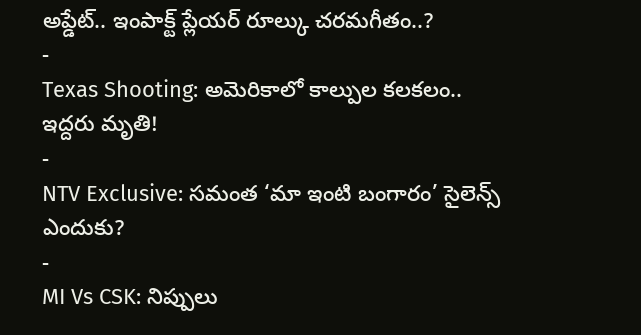అప్డేట్.. ఇంపాక్ట్ ప్లేయర్ రూల్కు చరమగీతం..?
-
Texas Shooting: అమెరికాలో కాల్పుల కలకలం.. ఇద్దరు మృతి!
-
NTV Exclusive: సమంత ‘మా ఇంటి బంగారం’ సైలెన్స్ ఎందుకు?
-
MI Vs CSK: నిప్పులు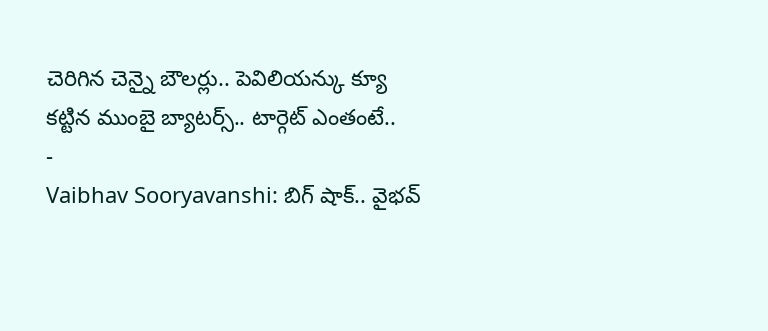చెరిగిన చెన్నై బౌలర్లు.. పెవిలియన్కు క్యూ కట్టిన ముంబై బ్యాటర్స్.. టార్గెట్ ఎంతంటే..
-
Vaibhav Sooryavanshi: బిగ్ షాక్.. వైభవ్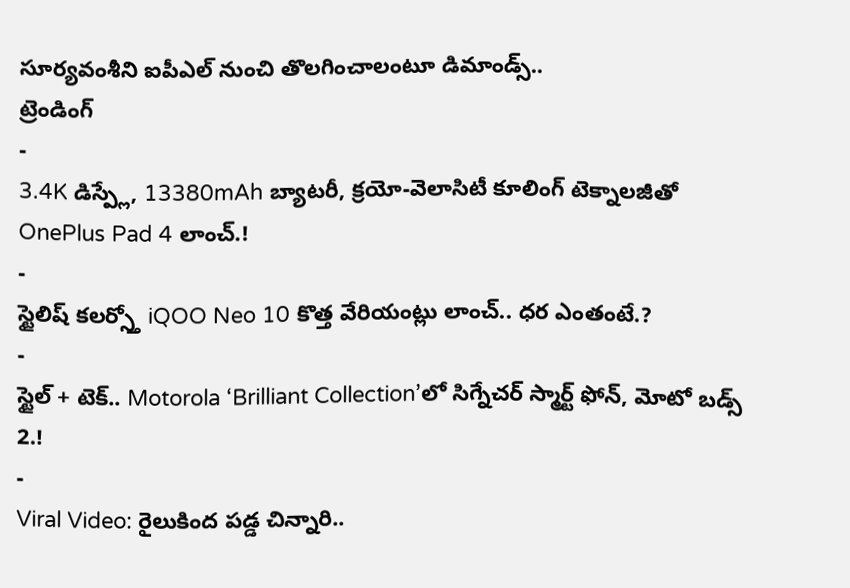సూర్యవంశీని ఐపీఎల్ నుంచి తొలగించాలంటూ డిమాండ్స్..
ట్రెండింగ్
-
3.4K డిస్ప్లే, 13380mAh బ్యాటరీ, క్రయో-వెలాసిటీ కూలింగ్ టెక్నాలజీతో OnePlus Pad 4 లాంచ్.!
-
స్టైలిష్ కలర్స్తో iQOO Neo 10 కొత్త వేరియంట్లు లాంచ్.. ధర ఎంతంటే.?
-
స్టైల్ + టెక్.. Motorola ‘Brilliant Collection’లో సిగ్నేచర్ స్మార్ట్ ఫోన్, మోటో బడ్స్ 2.!
-
Viral Video: రైలుకింద పడ్డ చిన్నారి..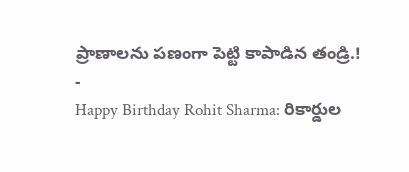ప్రాణాలను పణంగా పెట్టి కాపాడిన తండ్రి.!
-
Happy Birthday Rohit Sharma: రికార్డుల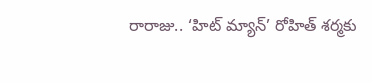రారాజు.. ‘హిట్ మ్యాన్’ రోహిత్ శర్మకు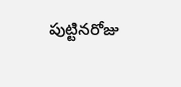పుట్టినరోజు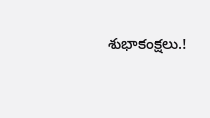శుభాకంక్షలు.!